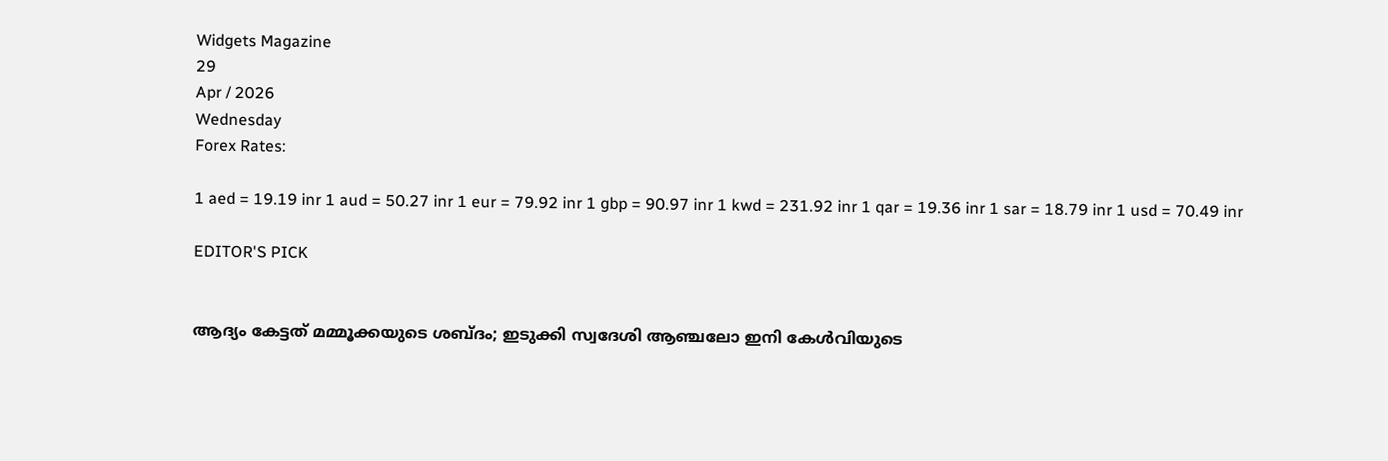Widgets Magazine
29
Apr / 2026
Wednesday
Forex Rates:

1 aed = 19.19 inr 1 aud = 50.27 inr 1 eur = 79.92 inr 1 gbp = 90.97 inr 1 kwd = 231.92 inr 1 qar = 19.36 inr 1 sar = 18.79 inr 1 usd = 70.49 inr

EDITOR'S PICK


ആദ്യം കേട്ടത് മമ്മൂക്കയുടെ ശബ്ദം; ഇടുക്കി സ്വദേശി ആഞ്ചലോ ഇനി കേൾവിയുടെ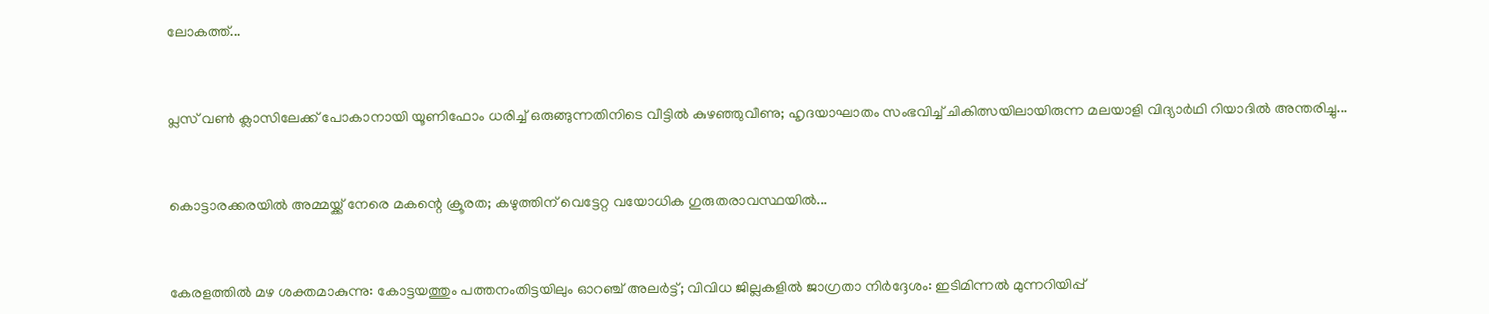ലോകത്ത്...


പ്ലസ് വൺ ക്ലാസിലേക്ക് പോകാനായി യൂണിഫോം ധരിച്ച് ഒരുങ്ങുന്നതിനിടെ വീട്ടിൽ കുഴഞ്ഞുവീണു; ഹൃദയാഘാതം സംഭവിച്ച് ചികിത്സയിലായിരുന്ന മലയാളി വിദ്യാർഥി റിയാദിൽ അന്തരിച്ചു...


കൊട്ടാരക്കരയിൽ അമ്മയ്ക്ക് നേരെ മകന്റെ ക്രൂരത; കഴുത്തിന് വെട്ടേറ്റ വയോധിക ഗുരുതരാവസ്ഥയിൽ...


കേരളത്തിൽ മഴ ശക്തമാകുന്നു: കോട്ടയത്തും പത്തനംതിട്ടയിലും ഓറഞ്ച് അലർട്ട്; വിവിധ ജില്ലകളിൽ ജാഗ്രതാ നിർദ്ദേശം: ഇടിമിന്നൽ മുന്നറിയിപ്പ്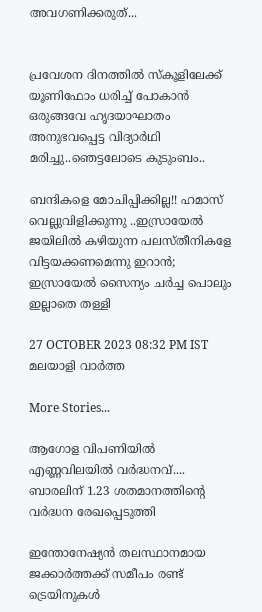അവഗണിക്കരുത്...


പ്രവേശന ദിനത്തിൽ സ്കൂളിലേക്ക് യൂണിഫോം ധരിച്ച് പോകാൻ ഒരുങ്ങവേ ഹൃദയാഘാതം അനുഭവപ്പെട്ട വിദ്യാർഥി മരിച്ചു..ഞെട്ടലോടെ കുടുംബം..

ബന്ദികളെ മോചിപ്പിക്കില്ല!! ഹമാസ്‌ വെല്ലുവിളിക്കുന്നു ..ഇസ്രായേൽ ജയിലിൽ കഴിയുന്ന പലസ്തീനികളേ വിട്ടയക്കണമെന്നു ഇറാൻ; ഇസ്രായേൽ സൈന്യം ചർച്ച പൊലും ഇല്ലാതെ തള്ളി

27 OCTOBER 2023 08:32 PM IST
മലയാളി വാര്‍ത്ത

More Stories...

ആഗോള വിപണിയില്‍ എണ്ണവിലയിൽ വർദ്ധനവ്.... ബാരലിന് 1.23 ശതമാനത്തിന്റെ വര്‍ദ്ധന രേഖപ്പെടുത്തി

ഇന്തോനേഷ്യൻ തലസ്ഥാനമായ ജക്കാർത്തക്ക് സമീപം രണ്ട് ട്രെയിനുകൾ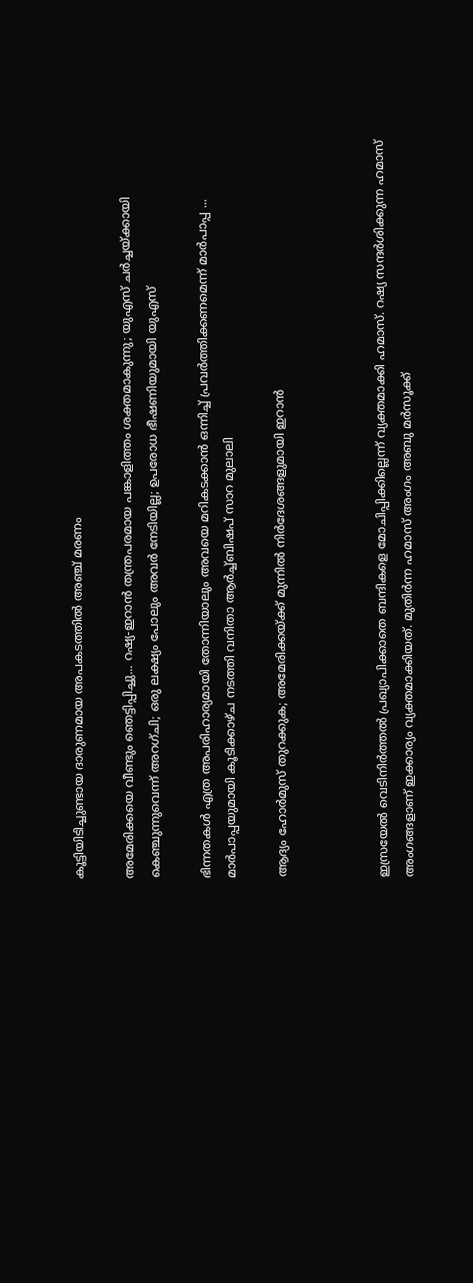കൂട്ടിയിടിച്ചുണ്ടായ ദാരുണമായ അപകടത്തിൽ അഞ്ച് മരണം

അമേരിക്കയെ വീണ്ടും ഞെട്ടിപ്പിച്ചു... റഷ്യ-ഇറാൻ തന്ത്രപരമായ പങ്കാളിത്തം ശക്തമാകുന്നു; യുഎസ് ചർച്ചയ്ക്കായി കെഞ്ചുന്നുവെന്ന് അറഗ്ചി; ഒരു ലക്ഷ്യം പോലും അവർ നേടിയില്ല; ഉപരോധ ഭീഷണിയുമായി യുഎസ്

ഭിന്നതകൾ എത്ര അപരിഹാര്യമായി തോന്നിയാലും അവയെ മറികടക്കാൻ ഒന്നിച്ച്‌ പ്രവർത്തിക്കണമെന്ന് മാർപാപ്പ ... മാർപാപ്പയുമായി കൂടിക്കാഴ്‌ച നടത്തി വനിതാ ആർച്ച്‌ബിഷപ് സാറ മുലാലി

ആദ്യം ഹോര്‍മുസ് തുറക്കുക; അമേരിക്കയ്ക്ക് മുന്നില്‍ നിര്‍ദേശങ്ങളുമായി ഇറാന്‍



ഇസ്രയേൽ വെടിനിർത്തൽ പ്രഖ്യാപിക്കാതെ ബന്ദികളെ മോചിപ്പിക്കില്ലെന്ന് വ്യക്തമാക്കി ഹമാസ്. റഷ്യ സന്ദർശിക്കുന്ന ഹമാസ് അംഗങ്ങളാണ് ഇക്കാര്യം വ്യക്തമാക്കിയത്. മുതിർന്ന ഹമാസ് അംഗം അബു മർസൂക്ക്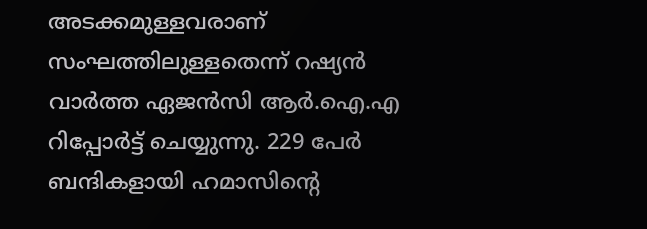അടക്കമുള്ളവരാണ് സംഘത്തിലുള്ളതെന്ന് റഷ്യൻ വാർത്ത ഏജൻസി ആർ.ഐ.എ റിപ്പോർട്ട് ചെയ്യുന്നു. 229 പേർ ബന്ദികളായി ഹമാസിന്റെ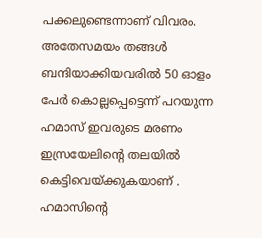പക്കലുണ്ടെന്നാണ് വിവരം. അതേസമയം തങ്ങൾ ബന്ദിയാക്കിയവരിൽ 50 ഓളം പേർ കൊല്ലപ്പെട്ടെന്ന് പറയുന്ന ഹമാസ് ഇവരുടെ മരണം ഇസ്രയേലിന്റെ തലയിൽ കെട്ടിവെയ്ക്കുകയാണ് . ഹമാസിന്‍റെ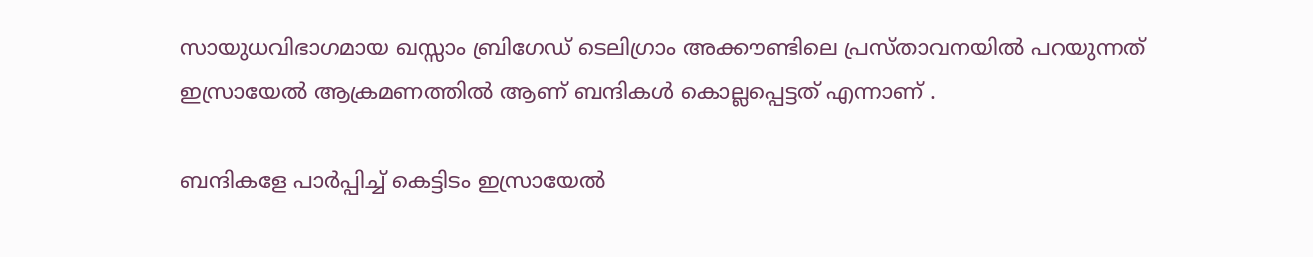സായുധവിഭാഗമായ ഖസ്സാം ബ്രിഗേഡ് ടെലിഗ്രാം അക്കൗണ്ടിലെ പ്രസ്താവനയിൽ പറയുന്നത് ഇസ്രായേൽ ആക്രമണത്തിൽ ആണ് ബന്ദികൾ കൊല്ലപ്പെട്ടത് എന്നാണ് .

ബന്ദികളേ പാർപ്പിച്ച് കെട്ടിടം ഇസ്രായേൽ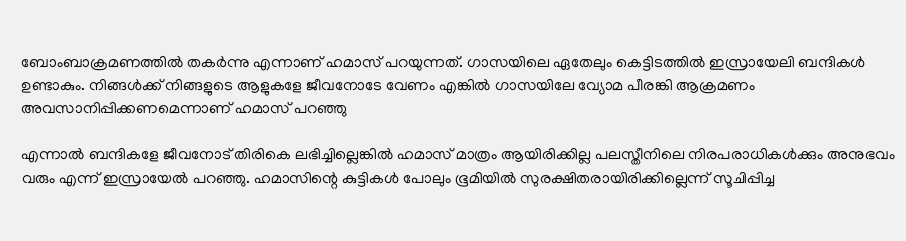ബോംബാക്രമണത്തിൽ തകർന്നു എന്നാണ്‌ ഹമാസ് പറയുന്നത്. ഗാസയിലെ ഏതേലും കെട്ടിടത്തിൽ ഇസ്രായേലി ബന്ദികൾ ഉണ്ടാകും. നിങ്ങൾക്ക് നിങ്ങളുടെ ആളുകളേ ജീവനോടേ വേണം എങ്കിൽ ഗാസയിലേ വ്യോമ പീരങ്കി ആക്രമണം അവസാനിപ്പിക്കണമെന്നാണ് ഹമാസ് പറഞ്ഞു

എന്നാൽ ബന്ദികളേ ജീവനോട് തിരികെ ലഭിച്ചില്ലെങ്കിൽ ഹമാസ് മാത്രം ആയിരിക്കില്ല പലസ്തീനിലെ നിരപരാധികൾക്കും അനുഭവം വരും എന്ന് ഇസ്രായേൽ പറഞ്ഞു. ഹമാസിന്റെ കുട്ടികൾ പോലും ഭൂമിയിൽ സുരക്ഷിതരായിരിക്കില്ലെന്ന് സൂചിപ്പിച്ച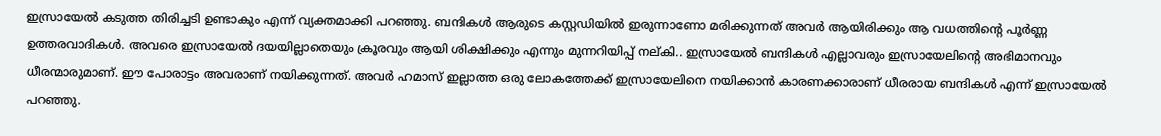ഇസ്രായേൽ കടുത്ത തിരിച്ചടി ഉണ്ടാകും എന്ന് വ്യക്തമാക്കി പറഞ്ഞു. ബന്ദികൾ ആരുടെ കസ്റ്റഡിയിൽ ഇരുന്നാണോ മരിക്കുന്നത് അവർ ആയിരിക്കും ആ വധത്തിന്റെ പൂർണ്ണ ഉത്തരവാദികൾ. അവരെ ഇസ്രായേൽ ദയയില്ലാതെയും ക്രൂരവും ആയി ശിക്ഷിക്കും എന്നും മുന്നറിയിപ്പ് നല്കി.. ഇസ്രായേൽ ബന്ദികൾ എല്ലാവരും ഇസ്രായേലിന്റെ അഭിമാനവും ധീരന്മാരുമാണ്‌. ഈ പോരാട്ടം അവരാണ്‌ നയിക്കുന്നത്. അവർ ഹമാസ് ഇല്ലാത്ത ഒരു ലോകത്തേക്ക് ഇസ്രായേലിനെ നയിക്കാൻ കാരണക്കാരാണ്‌ ധീരരായ ബന്ദികൾ എന്ന് ഇസ്രായേൽ പറഞ്ഞു.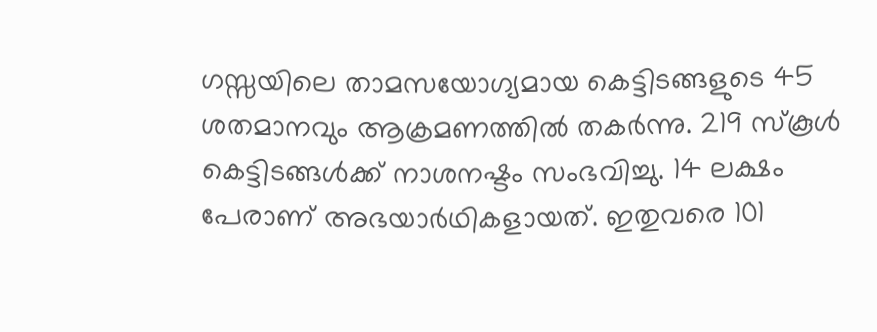ഗസ്സയിലെ താമസയോഗ്യമായ കെട്ടിടങ്ങളുടെ 45 ശതമാനവും ആക്രമണത്തിൽ തകർന്നു. 219 സ്കൂൾ കെട്ടിടങ്ങൾക്ക് നാശനഷ്ടം സംഭവിച്ചു. 14 ലക്ഷം പേരാണ് അഭയാർഥികളായത്. ഇതുവരെ 101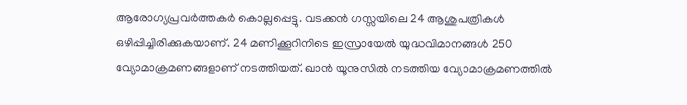ആരോഗ്യപ്രവർത്തകർ കൊല്ലപ്പെട്ടു. വടക്കൻ ഗസ്സയിലെ 24 ആശുപത്രികൾ ഒഴിപ്പിച്ചിരിക്കുകയാണ്. 24 മണിക്കൂറിനിടെ ഇസ്രായേൽ യുദ്ധവിമാനങ്ങൾ 250 വ്യോമാക്രമണങ്ങളാണ് നടത്തിയത്. ഖാൻ യൂനുസിൽ നടത്തിയ വ്യോമാക്രമണത്തിൽ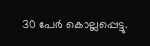30 പേർ കൊല്ലപ്പെട്ടു.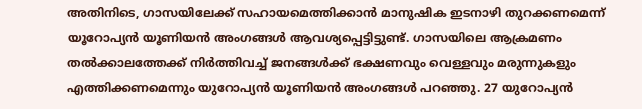അതിനിടെ, ഗാസയിലേക്ക് സഹായമെത്തിക്കാൻ മാനുഷിക ഇടനാഴി തുറക്കണമെന്ന് യൂറോപ്യൻ യൂണിയൻ അംഗങ്ങൾ ആവശ്യപ്പെട്ടിട്ടുണ്ട്. ഗാസയിലെ ആക്രമണം തൽക്കാലത്തേക്ക് നിർത്തിവച്ച് ജനങ്ങൾക്ക് ഭക്ഷണവും വെള്ളവും മരുന്നുകളും എത്തിക്കണമെന്നും യുറോപ്യൻ യൂണിയൻ അംഗങ്ങൾ പറഞ്ഞു. 27 യുറോപ്യൻ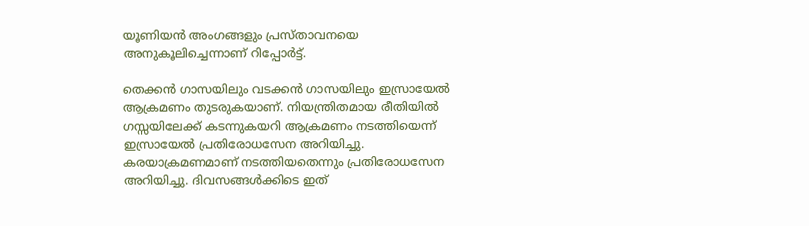യൂണിയൻ അംഗങ്ങളും പ്രസ്താവനയെ അനുകൂലിച്ചെന്നാണ് റിപ്പോർട്ട്.

തെക്കന്‍ ഗാസയിലും വടക്കന്‍ ഗാസയിലും ഇസ്രായേല്‍ ആക്രമണം തുടരുകയാണ്. നിയന്ത്രിതമായ രീതിയിൽ ഗസ്സയിലേക്ക് കടന്നുകയറി ആക്രമണം നടത്തിയെന്ന് ഇസ്രായേൽ പ്രതിരോധസേന അറിയിച്ചു. കരയാക്രമണമാണ് നടത്തിയതെന്നും പ്രതിരോധസേന അറിയിച്ചു. ദിവസങ്ങൾക്കിടെ ഇത്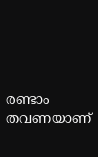രണ്ടാം തവണയാണ്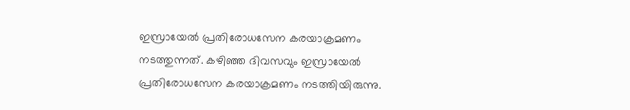ഇസ്രായേൽ പ്രതിരോധസേന കരയാക്രമണം നടത്തുന്നത്. കഴിഞ്ഞ ദിവസവും ഇസ്രായേൽ പ്രതിരോധസേന കരയാക്രമണം നടത്തിയിരുന്നു.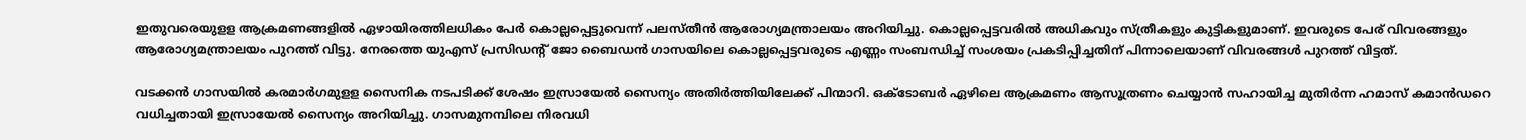ഇതുവരെയുളള ആക്രമണങ്ങളില്‍ ഏഴായിരത്തിലധികം പേര്‍ കൊല്ലപ്പെട്ടുവെന്ന് പലസ്തീന്‍ ആരോഗ്യമന്ത്രാലയം അറിയിച്ചു. കൊല്ലപ്പെട്ടവരിൽ അധികവും സ്ത്രീകളും കുട്ടികളുമാണ്. ഇവരുടെ പേര് വിവരങ്ങളും ആരോഗ്യമന്ത്രാലയം പുറത്ത് വിട്ടു. നേരത്തെ യുഎസ് പ്രസിഡന്‍റ് ജോ ബൈഡന്‍ ഗാസയിലെ കൊല്ലപ്പെട്ടവരുടെ എണ്ണം സംബന്ധിച്ച് സംശയം പ്രകടിപ്പിച്ചതിന് പിന്നാലെയാണ് വിവരങ്ങള്‍ പുറത്ത് വിട്ടത്.

വടക്കന്‍ ഗാസയില്‍ കരമാര്‍ഗമുളള സൈനിക നടപടിക്ക് ശേഷം ഇസ്രായേല്‍ സൈന്യം അതിര്‍ത്തിയിലേക്ക് പിന്മാറി. ഒക്‌ടോബർ ഏഴിലെ ആക്രമണം ആസൂത്രണം ചെയ്യാൻ സഹായിച്ച മുതിർന്ന ഹമാസ് കമാൻഡറെ വധിച്ചതായി ഇസ്രായേൽ സൈന്യം അറിയിച്ചു. ഗാസമുനമ്പിലെ നിരവധി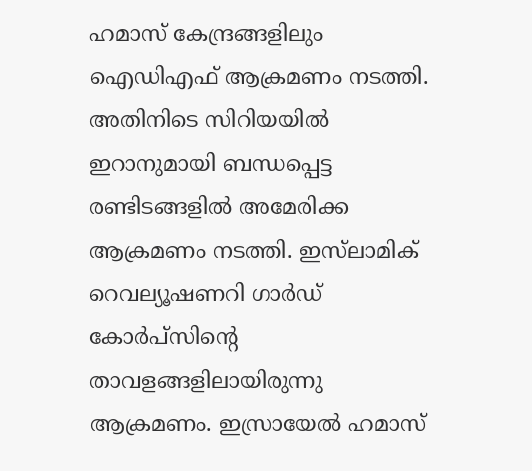ഹമാസ് കേന്ദ്രങ്ങളിലും ഐഡിഎഫ് ആക്രമണം നടത്തി. അതിനിടെ സിറിയയില്‍ ഇറാനുമായി ബന്ധപ്പെട്ട രണ്ടിടങ്ങളില്‍ അമേരിക്ക ആക്രമണം നടത്തി. ഇസ്‌ലാമിക് റെവല്യൂഷണറി ഗാര്‍ഡ് കോര്‍പ്‌സിന്റെ താവളങ്ങളിലായിരുന്നു ആക്രമണം. ഇസ്രായേല്‍ ഹമാസ്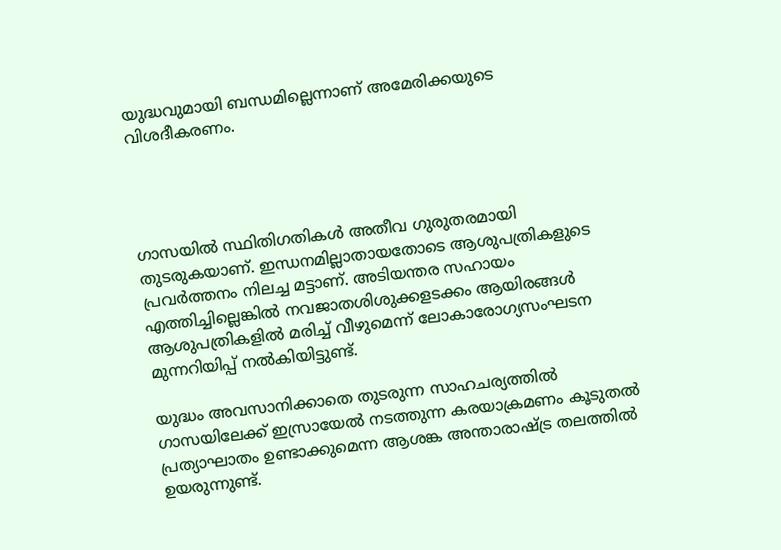യുദ്ധവുമായി ബന്ധമില്ലെന്നാണ് അമേരിക്കയുടെ വിശദീകരണം.




ഗാസയില്‍ സ്ഥിതിഗതികള്‍ അതീവ ഗുരുതരമായി തുടരുകയാണ്. ഇന്ധനമില്ലാതായതോടെ ആശുപത്രികളുടെ പ്രവര്‍ത്തനം നിലച്ച മട്ടാണ്. അടിയന്തര സഹായം എത്തിച്ചില്ലെങ്കില്‍ നവജാതശിശുക്കളടക്കം ആയിരങ്ങള്‍ ആശുപത്രികളില്‍ മരിച്ച് വീഴുമെന്ന് ലോകാരോഗ്യസംഘടന മുന്നറിയിപ്പ് നല്‍കിയിട്ടുണ്ട്.

യുദ്ധം അവസാനിക്കാതെ തുടരുന്ന സാഹചര്യത്തില്‍ ഗാസയിലേക്ക് ഇസ്രായേല്‍ നടത്തുന്ന കരയാക്രമണം കൂടുതല്‍ പ്രത്യാഘാതം ഉണ്ടാക്കുമെന്ന ആശങ്ക അന്താരാഷ്ട്ര തലത്തില്‍ ഉയരുന്നുണ്ട്.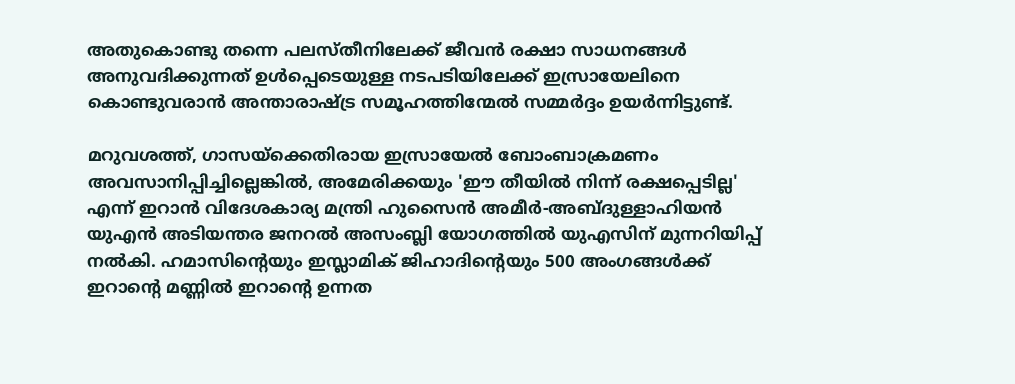അതുകൊണ്ടു തന്നെ പലസ്തീനിലേക്ക് ജീവന്‍ രക്ഷാ സാധനങ്ങള്‍ അനുവദിക്കുന്നത് ഉള്‍പ്പെടെയുള്ള നടപടിയിലേക്ക് ഇസ്രായേലിനെ കൊണ്ടുവരാന്‍ അന്താരാഷ്ട്ര സമൂഹത്തിന്മേല്‍ സമ്മര്‍ദ്ദം ഉയര്‍ന്നിട്ടുണ്ട്.

മറുവശത്ത്, ഗാസയ്ക്കെതിരായ ഇസ്രായേല്‍ ബോംബാക്രമണം അവസാനിപ്പിച്ചില്ലെങ്കില്‍, അമേരിക്കയും 'ഈ തീയില്‍ നിന്ന് രക്ഷപ്പെടില്ല' എന്ന് ഇറാന്‍ വിദേശകാര്യ മന്ത്രി ഹുസൈന്‍ അമീര്‍-അബ്ദുള്ളാഹിയന്‍ യുഎന്‍ അടിയന്തര ജനറല്‍ അസംബ്ലി യോഗത്തില്‍ യുഎസിന് മുന്നറിയിപ്പ് നല്‍കി. ഹമാസിന്റെയും ഇസ്ലാമിക് ജിഹാദിന്റെയും 500 അംഗങ്ങള്‍ക്ക് ഇറാന്റെ മണ്ണില്‍ ഇറാന്റെ ഉന്നത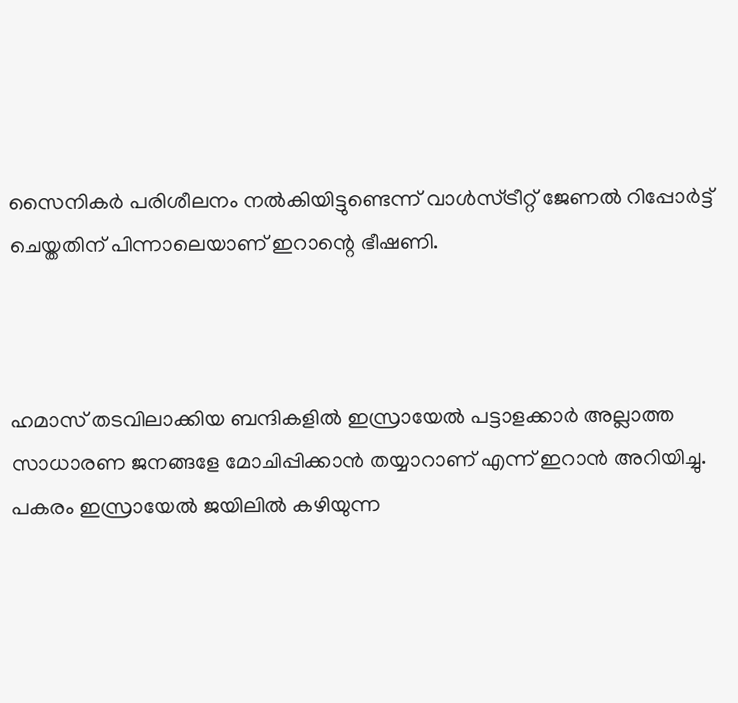സൈനികര്‍ പരിശീലനം നല്‍കിയിട്ടുണ്ടെന്ന് വാള്‍സ്ട്രീറ്റ് ജേണല്‍ റിപ്പോര്‍ട്ട് ചെയ്തതിന് പിന്നാലെയാണ് ഇറാന്റെ ഭീഷണി.



ഹമാസ് തടവിലാക്കിയ ബന്ദികളിൽ ഇസ്രായേൽ പട്ടാളക്കാർ അല്ലാത്ത സാധാരണ ജനങ്ങളേ മോചിപ്പിക്കാൻ തയ്യാറാണ്‌ എന്ന് ഇറാൻ അറിയിച്ചു. പകരം ഇസ്രായേൽ ജയിലിൽ കഴിയുന്ന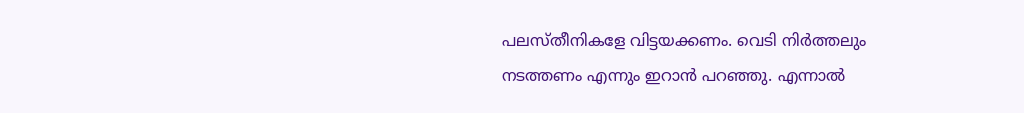പലസ്തീനികളേ വിട്ടയക്കണം. വെടി നിർത്തലും നടത്തണം എന്നും ഇറാൻ പറഞ്ഞു. എന്നാൽ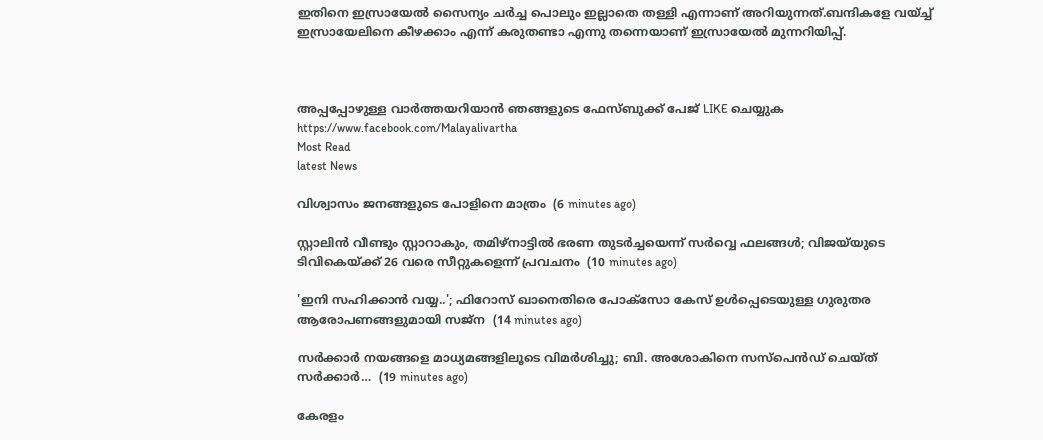ഇതിനെ ഇസ്രായേൽ സൈന്യം ചർച്ച പൊലും ഇല്ലാതെ തള്ളി എന്നാണ്‌ അറിയുന്നത്.ബന്ദികളേ വയ്ച്ച് ഇസ്രായേലിനെ കീഴക്കാം എന്ന് കരുതണ്ടാ എന്നു തന്നെയാണ്‌ ഇസ്രായേൽ മുന്നറിയിപ്പ്.



അപ്പപ്പോഴുള്ള വാര്‍ത്തയറിയാന്‍ ഞങ്ങളുടെ ഫേസ്‌ബുക്ക്‌ പേജ് LIKE ചെയ്യുക
https://www.facebook.com/Malayalivartha
Most Read
latest News

വിശ്വാസം ജനങ്ങളുടെ പോളിനെ മാത്രം  (6 minutes ago)

സ്റ്റാലിൻ വീണ്ടും സ്റ്റാറാകും, തമിഴ്നാട്ടിൽ ഭരണ തുടർച്ചയെന്ന് സർവ്വെ ഫലങ്ങൾ; വിജയ്‍യുടെ ടിവികെയ്ക്ക് 26 വരെ സീറ്റുകളെന്ന് പ്രവചനം  (10 minutes ago)

'ഇനി സഹിക്കാൻ വയ്യ..'; ഫിറോസ് ഖാനെതിരെ പോക്സോ കേസ് ഉൾപ്പെടെയുള്ള ഗുരുതര ആരോപണങ്ങളുമായി സജ്‌ന  (14 minutes ago)

സർക്കാർ നയങ്ങളെ മാധ്യമങ്ങളിലൂടെ വിമർശിച്ചു; ബി. അശോകിനെ സസ്പെൻഡ് ചെയ്ത് സർക്കാർ…  (19 minutes ago)

കേരളം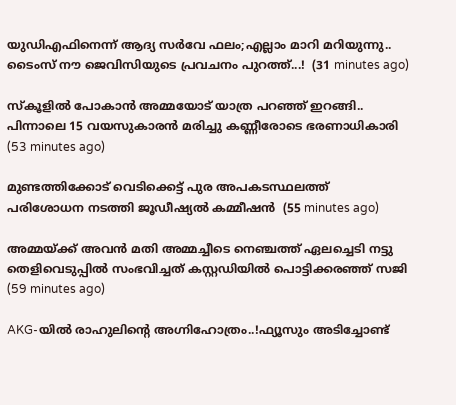യുഡിഎഫിനെന്ന് ആദ്യ സർവേ ഫലം;എല്ലാം മാറി മറിയുന്നു.. ടൈംസ് നൗ ജെവിസിയുടെ പ്രവചനം പുറത്ത്...!  (31 minutes ago)

സ്കൂളിൽ പോകാൻ അമ്മയോട് യാത്ര പറഞ്ഞ് ഇറങ്ങി.. പിന്നാലെ 15 വയസുകാരൻ മരിച്ചു കണ്ണീരോടെ ഭരണാധികാരി  (53 minutes ago)

മുണ്ടത്തിക്കോട് വെടിക്കെട്ട് പുര അപകടസ്ഥലത്ത് പരിശോധന നടത്തി ജൂഡീഷ്യല്‍ കമ്മീഷന്‍  (55 minutes ago)

അമ്മയ്ക്ക് അവൻ മതി അമ്മച്ചീടെ നെഞ്ചത്ത് ഏലച്ചെടി നട്ടു തെളിവെടുപ്പിൽ സംഭവിച്ചത് കസ്റ്റഡിയിൽ പൊട്ടിക്കരഞ്ഞ് സജി  (59 minutes ago)

AKG-യിൽ രാഹുലിന്റെ അഗ്നിഹോത്രം..!ഫ്യൂസും അടിച്ചോണ്ട്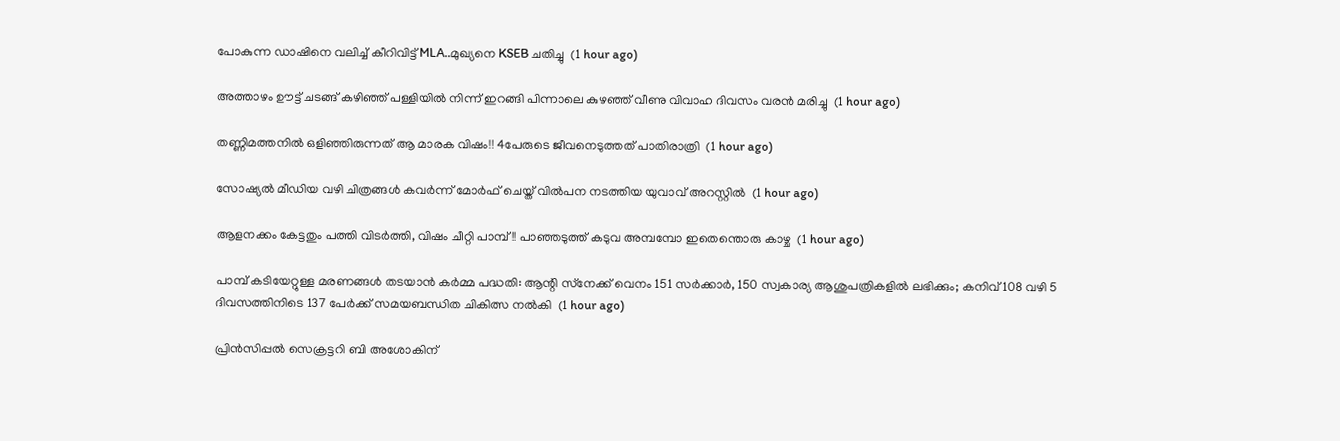പോകുന്ന ഡാഷിനെ വലിച്ച് കീറിവിട്ട് MLA..മുഖ്യനെ KSEB ചതിച്ചു  (1 hour ago)

അത്താഴം ഊട്ട് ചടങ്ങ് കഴിഞ്ഞ് പള്ളിയിൽ നിന്ന് ഇറങ്ങി പിന്നാലെ കുഴഞ്ഞ് വീണു വിവാഹ ദിവസം വരൻ മരിച്ചു  (1 hour ago)

തണ്ണിമത്തനിൽ ഒളിഞ്ഞിരുന്നത് ആ മാരക വിഷം!! 4പേരുടെ ജീവനെടുത്തത് പാതിരാത്രി  (1 hour ago)

സോഷ്യല്‍ മീഡിയ വഴി ചിത്രങ്ങള്‍ കവര്‍ന്ന് മോര്‍ഫ് ചെയ്ത് വില്‍പന നടത്തിയ യുവാവ് അറസ്റ്റില്‍  (1 hour ago)

ആളനക്കം കേട്ടതും പത്തി വിടർത്തി, വിഷം ചീറ്റി പാമ്പ് !! പാഞ്ഞടുത്ത് കടുവ അമ്പമ്പോ ഇതെന്തൊരു കാഴ്ച  (1 hour ago)

പാമ്പ് കടിയേറ്റുള്ള മരണങ്ങള്‍ തടയാന്‍ കര്‍മ്മ പദ്ധതി: ആന്റി സ്‌നേക്ക് വെനം 151 സര്‍ക്കാര്‍, 150 സ്വകാര്യ ആശുപത്രികളില്‍ ലഭിക്കും; കനിവ് 108 വഴി 5 ദിവസത്തിനിടെ 137 പേര്‍ക്ക് സമയബന്ധിത ചികിത്സ നല്‍കി  (1 hour ago)

പ്രിന്‍സിപ്പല്‍ സെക്രട്ടറി ബി അശോകിന്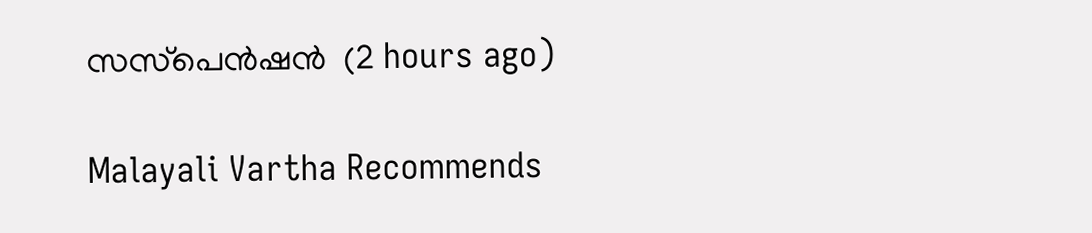സസ്‌പെന്‍ഷന്‍  (2 hours ago)

Malayali Vartha Recommends